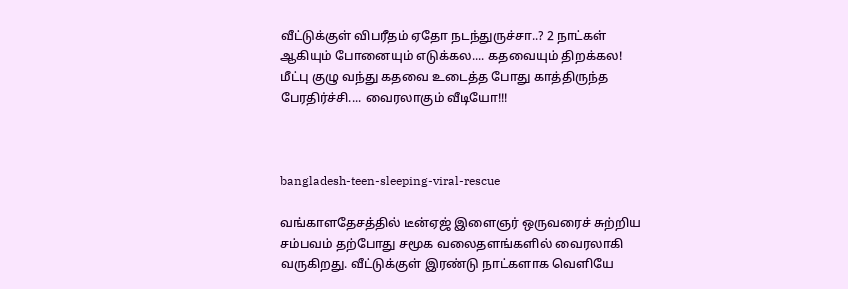வீட்டுக்குள் விபரீதம் ஏதோ நடந்துருச்சா..? 2 நாட்கள் ஆகியும் போனையும் எடுக்கல.... கதவையும் திறக்கல! மீட்பு குழு வந்து கதவை உடைத்த போது காத்திருந்த பேரதிர்ச்சி.... வைரலாகும் வீடியோ!!!



bangladesh-teen-sleeping-viral-rescue

வங்காளதேசத்தில் டீன்ஏஜ் இளைஞர் ஒருவரைச் சுற்றிய சம்பவம் தற்போது சமூக வலைதளங்களில் வைரலாகி வருகிறது. வீட்டுக்குள் இரண்டு நாட்களாக வெளியே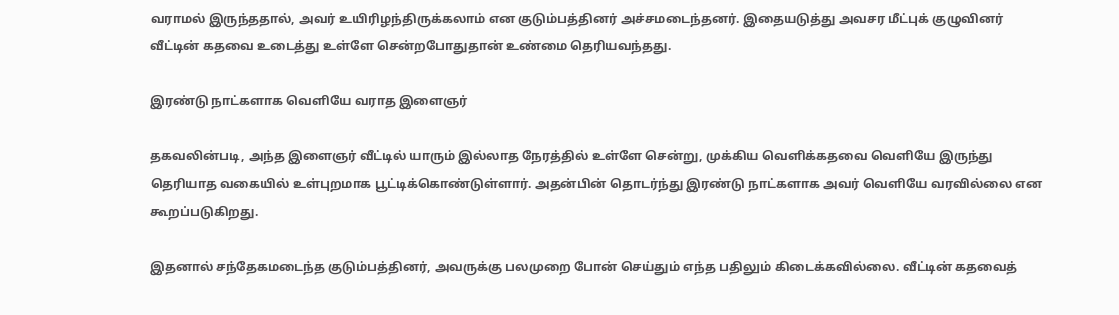வராமல் இருந்ததால், அவர் உயிரிழந்திருக்கலாம் என குடும்பத்தினர் அச்சமடைந்தனர். இதையடுத்து அவசர மீட்புக் குழுவினர் வீட்டின் கதவை உடைத்து உள்ளே சென்றபோதுதான் உண்மை தெரியவந்தது.

இரண்டு நாட்களாக வெளியே வராத இளைஞர்

தகவலின்படி, அந்த இளைஞர் வீட்டில் யாரும் இல்லாத நேரத்தில் உள்ளே சென்று, முக்கிய வெளிக்கதவை வெளியே இருந்து தெரியாத வகையில் உள்புறமாக பூட்டிக்கொண்டுள்ளார். அதன்பின் தொடர்ந்து இரண்டு நாட்களாக அவர் வெளியே வரவில்லை என கூறப்படுகிறது.

இதனால் சந்தேகமடைந்த குடும்பத்தினர், அவருக்கு பலமுறை போன் செய்தும் எந்த பதிலும் கிடைக்கவில்லை. வீட்டின் கதவைத்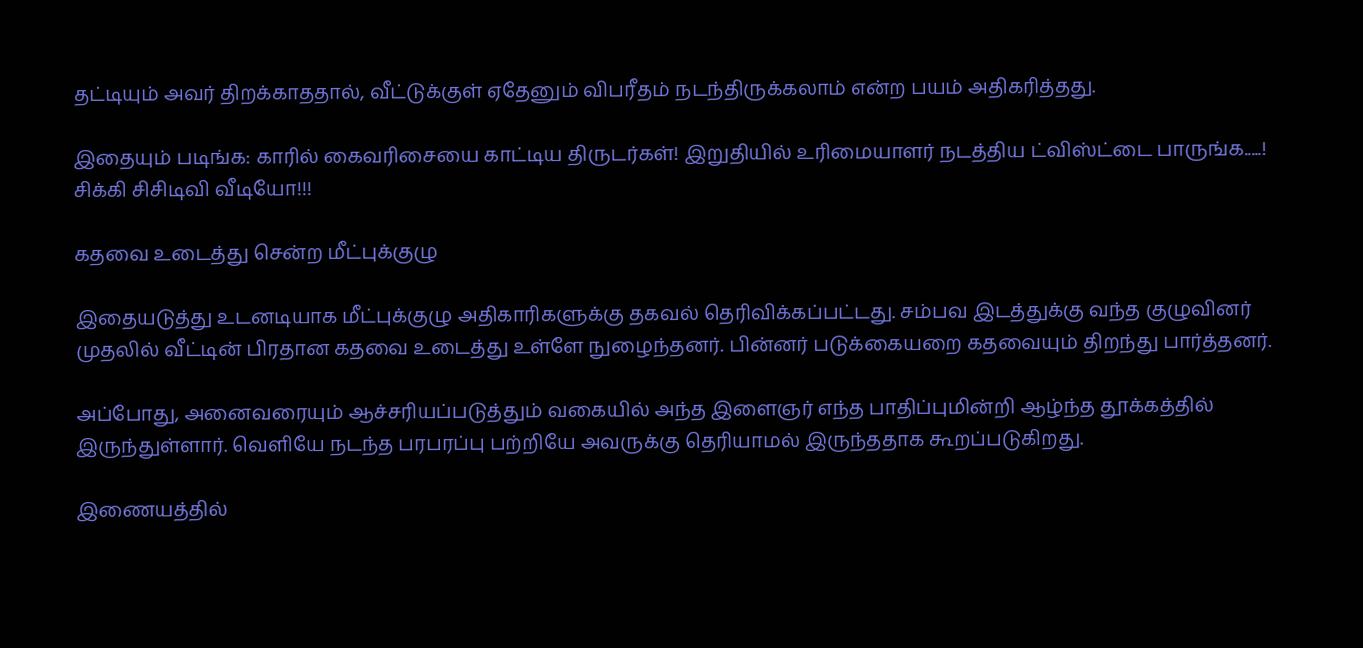தட்டியும் அவர் திறக்காததால், வீட்டுக்குள் ஏதேனும் விபரீதம் நடந்திருக்கலாம் என்ற பயம் அதிகரித்தது.

இதையும் படிங்க: காரில் கைவரிசையை காட்டிய திருடர்கள்! இறுதியில் உரிமையாளர் நடத்திய ட்விஸ்ட்டை பாருங்க.....! சிக்கி சிசிடிவி வீடியோ!!!

கதவை உடைத்து சென்ற மீட்புக்குழு

இதையடுத்து உடனடியாக மீட்புக்குழு அதிகாரிகளுக்கு தகவல் தெரிவிக்கப்பட்டது. சம்பவ இடத்துக்கு வந்த குழுவினர் முதலில் வீட்டின் பிரதான கதவை உடைத்து உள்ளே நுழைந்தனர். பின்னர் படுக்கையறை கதவையும் திறந்து பார்த்தனர்.

அப்போது, அனைவரையும் ஆச்சரியப்படுத்தும் வகையில் அந்த இளைஞர் எந்த பாதிப்புமின்றி ஆழ்ந்த தூக்கத்தில் இருந்துள்ளார். வெளியே நடந்த பரபரப்பு பற்றியே அவருக்கு தெரியாமல் இருந்ததாக கூறப்படுகிறது.

இணையத்தில்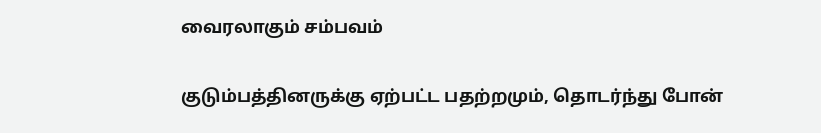வைரலாகும் சம்பவம்

குடும்பத்தினருக்கு ஏற்பட்ட பதற்றமும், தொடர்ந்து போன்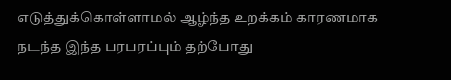எடுத்துக்கொள்ளாமல் ஆழ்ந்த உறக்கம் காரணமாக நடந்த இந்த பரபரப்பும் தற்போது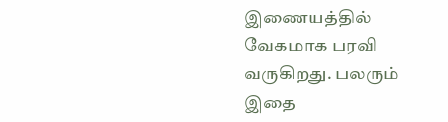இணையத்தில் வேகமாக பரவி வருகிறது. பலரும் இதை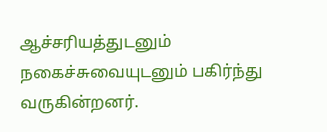ஆச்சரியத்துடனும் நகைச்சுவையுடனும் பகிர்ந்து வருகின்றனர்.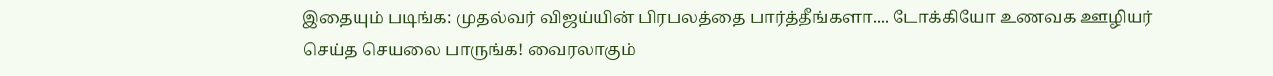இதையும் படிங்க: முதல்வர் விஜய்யின் பிரபலத்தை பார்த்தீங்களா.... டோக்கியோ உணவக ஊழியர் செய்த செயலை பாருங்க! வைரலாகும்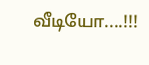வீடியோ....!!!